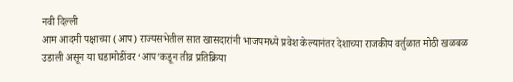नवी दिल्ली
आम आदमी पक्षाच्या (आप) राज्यसभेतील सात खासदारांनी भाजपमध्ये प्रवेश केल्यानंतर देशाच्या राजकीय वर्तुळात मोठी खळबळ उडाली असून या घडामोडींवर ‘आप’कडून तीव्र प्रतिक्रिया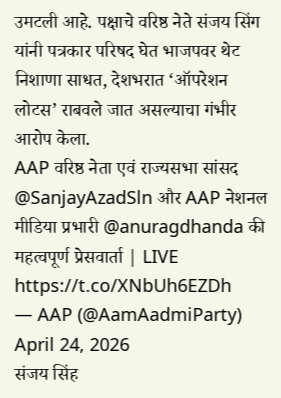उमटली आहे. पक्षाचे वरिष्ठ नेते संजय सिंग यांनी पत्रकार परिषद घेत भाजपवर थेट निशाणा साधत, देशभरात ‘ऑपरेशन लोटस’ राबवले जात असल्याचा गंभीर आरोप केला.
AAP वरिष्ठ नेता एवं राज्यसभा सांसद @SanjayAzadSln और AAP नेशनल मीडिया प्रभारी @anuragdhanda की महत्वपूर्ण प्रेसवार्ता | LIVE https://t.co/XNbUh6EZDh
— AAP (@AamAadmiParty) April 24, 2026
संजय सिंह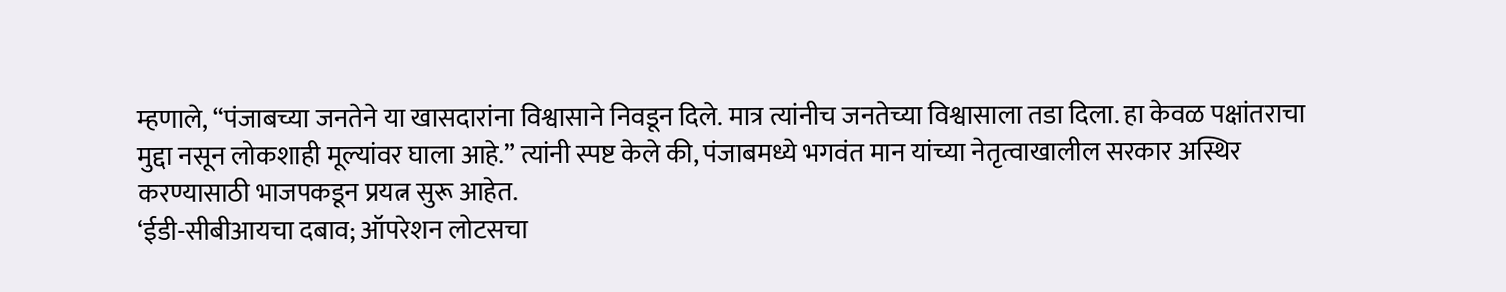म्हणाले, “पंजाबच्या जनतेने या खासदारांना विश्वासाने निवडून दिले. मात्र त्यांनीच जनतेच्या विश्वासाला तडा दिला. हा केवळ पक्षांतराचा मुद्दा नसून लोकशाही मूल्यांवर घाला आहे.” त्यांनी स्पष्ट केले की, पंजाबमध्ये भगवंत मान यांच्या नेतृत्वाखालील सरकार अस्थिर करण्यासाठी भाजपकडून प्रयत्न सुरू आहेत.
‘ईडी-सीबीआयचा दबाव; ऑपरेशन लोटसचा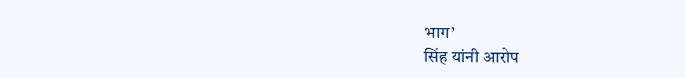भाग’
सिंह यांनी आरोप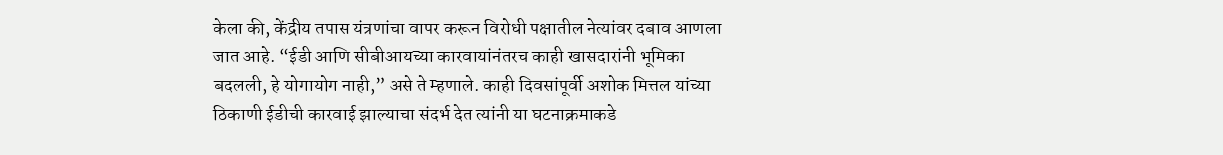केला की, केंद्रीय तपास यंत्रणांचा वापर करून विरोधी पक्षातील नेत्यांवर दबाव आणला जात आहे. “ईडी आणि सीबीआयच्या कारवायांनंतरच काही खासदारांनी भूमिका बदलली, हे योगायोग नाही,” असे ते म्हणाले. काही दिवसांपूर्वी अशोक मित्तल यांच्या ठिकाणी ईडीची कारवाई झाल्याचा संदर्भ देत त्यांनी या घटनाक्रमाकडे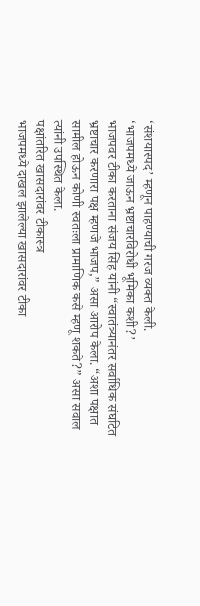‘संशयास्पद’ म्हणून पाहण्याची गरज व्यक्त केली.
‘भाजपमध्ये जाऊन भ्रष्टाचारविरोधी भूमिका कशी?’
भाजपवर टीका करताना संजय सिंह यांनी “स्वातंत्र्यानंतर सर्वाधिक संघटित भ्रष्टाचार करणारा पक्ष म्हणजे भाजप,” असा आरोप केला. “अशा पक्षात सामील होऊन कोणी स्वतःला प्रामाणिक कसे म्हणू शकते?” असा सवाल त्यांनी उपस्थित केला.
पक्षांतरित खासदारांवर टीकास्त्र
भाजपमध्ये दाखल झालेल्या खासदारांवर टीका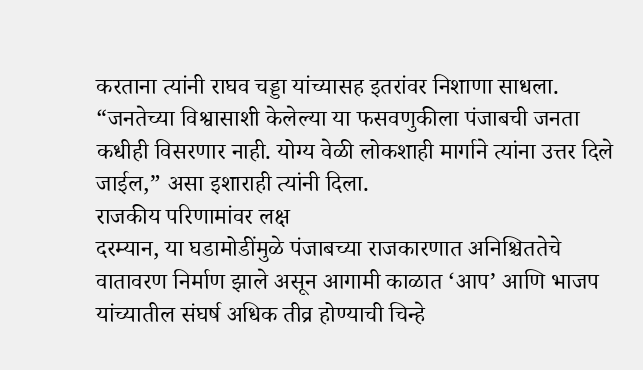करताना त्यांनी राघव चड्डा यांच्यासह इतरांवर निशाणा साधला. “जनतेच्या विश्वासाशी केलेल्या या फसवणुकीला पंजाबची जनता कधीही विसरणार नाही. योग्य वेळी लोकशाही मार्गाने त्यांना उत्तर दिले जाईल,” असा इशाराही त्यांनी दिला.
राजकीय परिणामांवर लक्ष
दरम्यान, या घडामोडींमुळे पंजाबच्या राजकारणात अनिश्चिततेचे वातावरण निर्माण झाले असून आगामी काळात ‘आप’ आणि भाजप यांच्यातील संघर्ष अधिक तीव्र होण्याची चिन्हे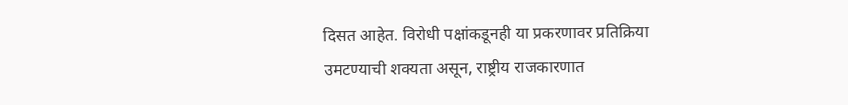दिसत आहेत. विरोधी पक्षांकडूनही या प्रकरणावर प्रतिक्रिया उमटण्याची शक्यता असून, राष्ट्रीय राजकारणात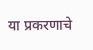या प्रकरणाचे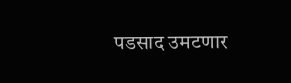पडसाद उमटणार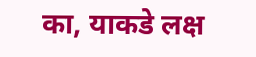का, याकडे लक्ष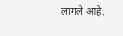लागले आहे.